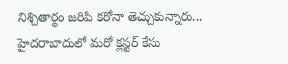నిశ్చితార్థం జరిపి కరోనా తెచ్చుకున్నారు... హైదరాబాదులో మరో క్లస్టర్ కేసు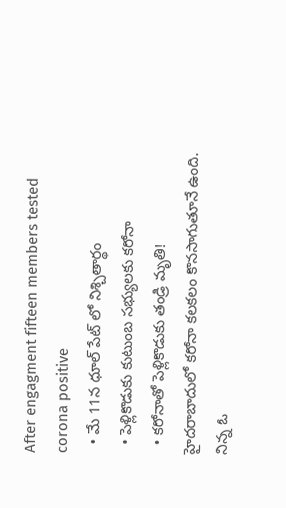After engagment fifteen members tested corona positive
  • మే 11న ధూల్ పేట్ లో నిశ్చితార్థం
  • పెళ్లికొడుకు కుటుంబ సభ్యులకు కరోనా
  • కరోనాతో పెళ్లికొడుకు తండ్రి మృతి!
హైదరాబాదులో కరోనా కలకలం కొనసాగుతూనే ఉంది. నిన్న ఓ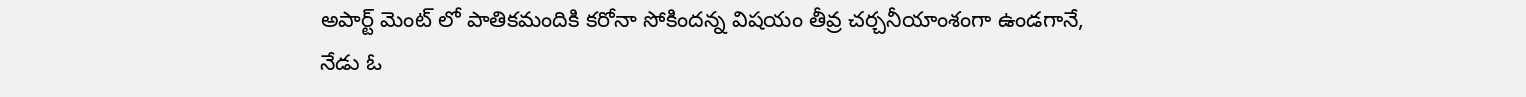అపార్ట్ మెంట్ లో పాతికమందికి కరోనా సోకిందన్న విషయం తీవ్ర చర్చనీయాంశంగా ఉండగానే, నేడు ఓ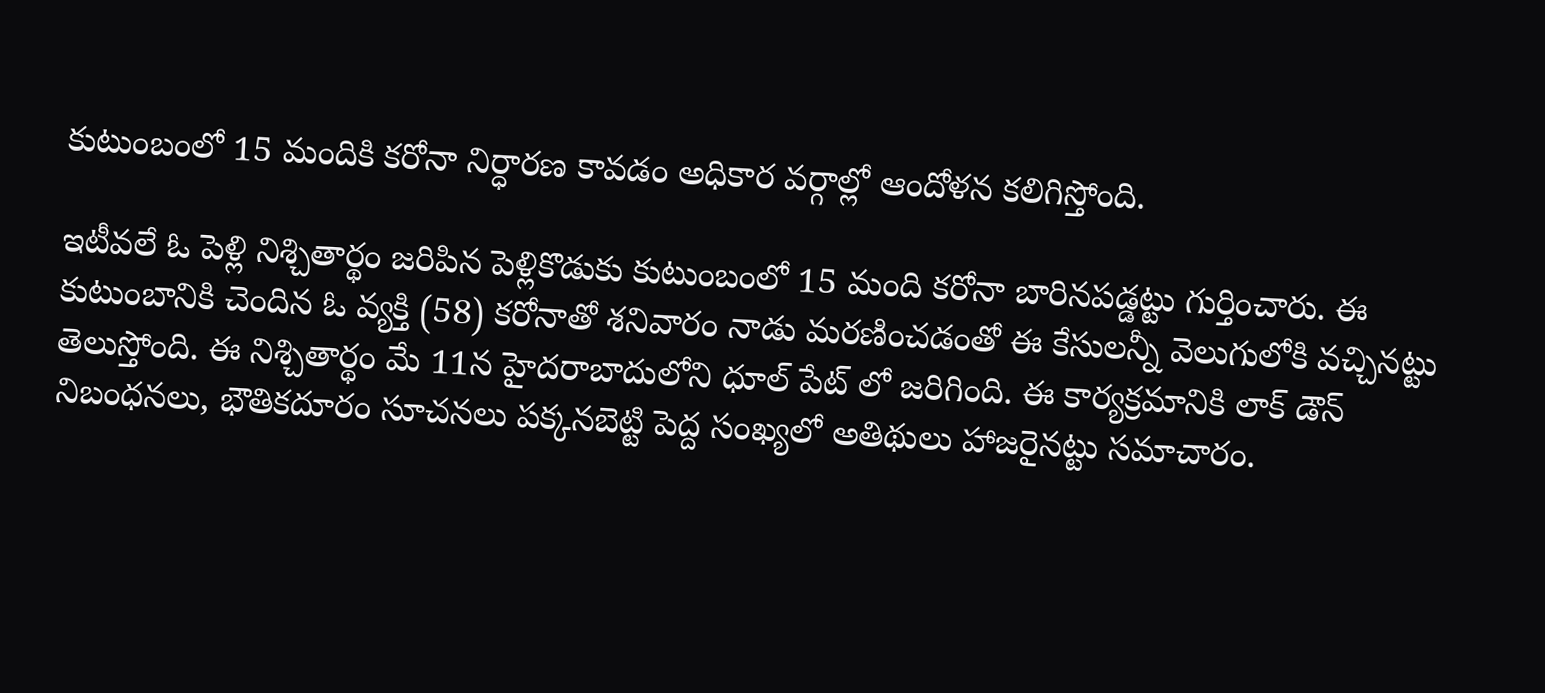కుటుంబంలో 15 మందికి కరోనా నిర్ధారణ కావడం అధికార వర్గాల్లో ఆందోళన కలిగిస్తోంది.

ఇటీవలే ఓ పెళ్లి నిశ్చితార్థం జరిపిన పెళ్లికొడుకు కుటుంబంలో 15 మంది కరోనా బారినపడ్డట్టు గుర్తించారు. ఈ కుటుంబానికి చెందిన ఓ వ్యక్తి (58) కరోనాతో శనివారం నాడు మరణించడంతో ఈ కేసులన్నీ వెలుగులోకి వచ్చినట్టు తెలుస్తోంది. ఈ నిశ్చితార్థం మే 11న హైదరాబాదులోని ధూల్ పేట్ లో జరిగింది. ఈ కార్యక్రమానికి లాక్ డౌన్ నిబంధనలు, భౌతికదూరం సూచనలు పక్కనబెట్టి పెద్ద సంఖ్యలో అతిథులు హాజరైనట్టు సమాచారం.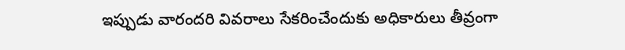ఇప్పుడు వారందరి వివరాలు సేకరించేందుకు అధికారులు తీవ్రంగా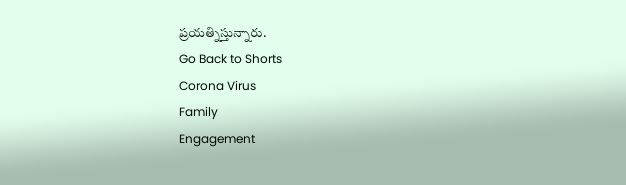ప్రయత్నిస్తున్నారు.
Go Back to Shorts
Corona Virus
Family
Engagement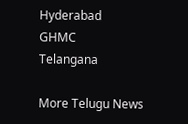Hyderabad
GHMC
Telangana

More Telugu News